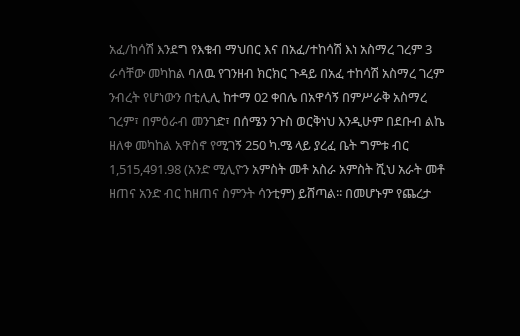አፈ/ከሳሽ እንደግ የእቁብ ማህበር እና በአፈ/ተከሳሽ እነ አስማረ ገረም 3 ራሳቸው መካከል ባለዉ የገንዘብ ክርክር ጉዳይ በአፈ ተከሳሽ አስማረ ገረም ንብረት የሆነውን በቲሊሊ ከተማ 02 ቀበሌ በአዋሳኝ በምሥራቅ አስማረ ገረም፣ በምዕራብ መንገድ፣ በሰሜን ንጉስ ወርቅነህ እንዲሁም በደቡብ ልኬ ዘለቀ መካከል አዋስኖ የሚገኝ 250 ካ.ሜ ላይ ያረፈ ቤት ግምቱ ብር 1,515,491.98 (አንድ ሚሊዮን አምስት መቶ አስራ አምስት ሺህ አራት መቶ ዘጠና አንድ ብር ከዘጠና ስምንት ሳንቲም) ይሸጣል፡፡ በመሆኑም የጨረታ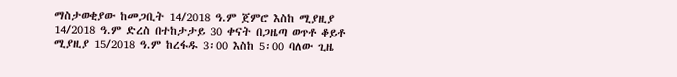ማስታወቂያው ከመጋቢት 14/2018 ዓ.ም ጀምሮ እስከ ሚያዚያ 14/2018 ዓ.ም ድረስ በተከታታይ 30 ቀናት በጋዜጣ ወጥቶ ቆይቶ ሚያዚያ 15/2018 ዓ.ም ከረፋዱ 3፡00 እስከ 5፡00 ባለው ጊዜ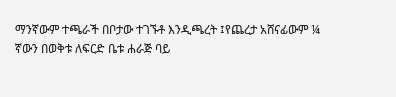ማንኛውም ተጫራች በቦታው ተገኙቶ እንዲጫረት ፤የጨረታ አሸናፊውም ¼ ኛውን በወቅቱ ለፍርድ ቤቱ ሐራጅ ባይ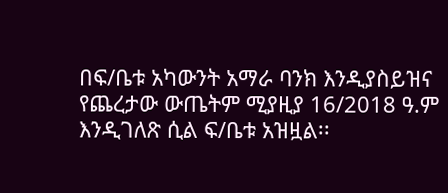በፍ/ቤቱ አካውንት አማራ ባንክ እንዲያስይዝና የጨረታው ውጤትም ሚያዚያ 16/2018 ዓ.ም እንዲገለጽ ሲል ፍ/ቤቱ አዝዟል፡፡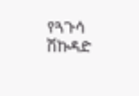የጓጉሳ ሽኩዳድ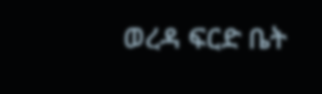ወረዳ ፍርድ ቤት